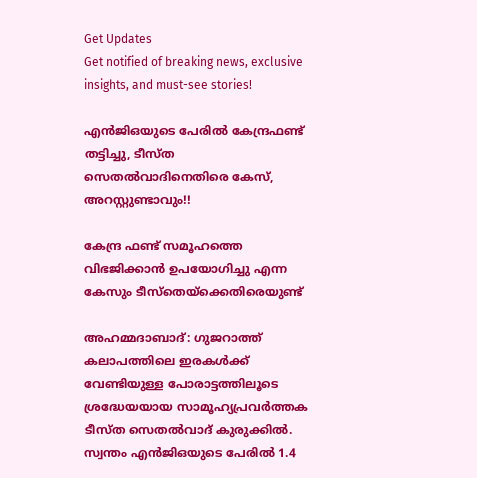Get Updates
Get notified of breaking news, exclusive insights, and must-see stories!

എന്‍ജിഒയുടെ പേരില്‍ കേന്ദ്രഫണ്ട് തട്ടിച്ചു, ടീസ്ത സെതല്‍വാദിനെതിരെ കേസ്, അറസ്റ്റുണ്ടാവും!!

കേന്ദ്ര ഫണ്ട് സമൂഹത്തെ വിഭജിക്കാന്‍ ഉപയോഗിച്ചു എന്ന കേസും ടീസ്‌തെയ്‌ക്കെതിരെയുണ്ട്

അഹമ്മദാബാദ്: ഗുജറാത്ത് കലാപത്തിലെ ഇരകള്‍ക്ക് വേണ്ടിയുള്ള പോരാട്ടത്തിലൂടെ ശ്രദ്ധേയയായ സാമൂഹ്യപ്രവര്‍ത്തക ടീസ്ത സെതല്‍വാദ് കുരുക്കില്‍. സ്വന്തം എന്‍ജിഒയുടെ പേരില്‍ 1.4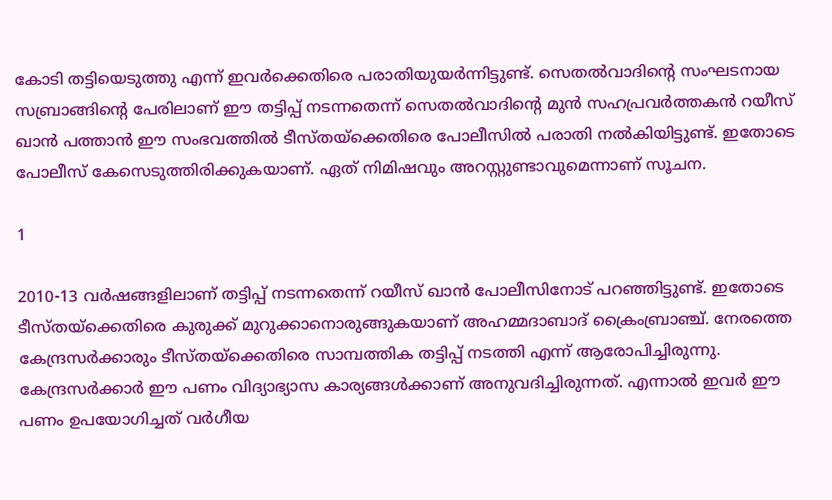കോടി തട്ടിയെടുത്തു എന്ന് ഇവര്‍ക്കെതിരെ പരാതിയുയര്‍ന്നിട്ടുണ്ട്. സെതല്‍വാദിന്റെ സംഘടനായ സബ്രാങ്ങിന്റെ പേരിലാണ് ഈ തട്ടിപ്പ് നടന്നതെന്ന് സെതല്‍വാദിന്റെ മുന്‍ സഹപ്രവര്‍ത്തകന്‍ റയീസ് ഖാന്‍ പത്താന്‍ ഈ സംഭവത്തില്‍ ടീസ്തയ്‌ക്കെതിരെ പോലീസില്‍ പരാതി നല്‍കിയിട്ടുണ്ട്. ഇതോടെ പോലീസ് കേസെടുത്തിരിക്കുകയാണ്. ഏത് നിമിഷവും അറസ്റ്റുണ്ടാവുമെന്നാണ് സൂചന.

1

2010-13 വര്‍ഷങ്ങളിലാണ് തട്ടിപ്പ് നടന്നതെന്ന് റയീസ് ഖാന്‍ പോലീസിനോട് പറഞ്ഞിട്ടുണ്ട്. ഇതോടെ ടീസ്തയ്‌ക്കെതിരെ കുരുക്ക് മുറുക്കാനൊരുങ്ങുകയാണ് അഹമ്മദാബാദ് ക്രൈംബ്രാഞ്ച്. നേരത്തെ കേന്ദ്രസര്‍ക്കാരും ടീസ്തയ്‌ക്കെതിരെ സാമ്പത്തിക തട്ടിപ്പ് നടത്തി എന്ന് ആരോപിച്ചിരുന്നു. കേന്ദ്രസര്‍ക്കാര്‍ ഈ പണം വിദ്യാഭ്യാസ കാര്യങ്ങള്‍ക്കാണ് അനുവദിച്ചിരുന്നത്. എന്നാല്‍ ഇവര്‍ ഈ പണം ഉപയോഗിച്ചത് വര്‍ഗീയ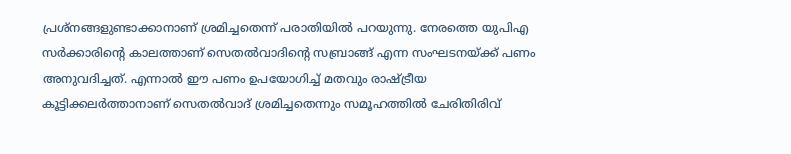പ്രശ്‌നങ്ങളുണ്ടാക്കാനാണ് ശ്രമിച്ചതെന്ന് പരാതിയില്‍ പറയുന്നു. നേരത്തെ യുപിഎ സര്‍ക്കാരിന്റെ കാലത്താണ് സെതല്‍വാദിന്റെ സബ്രാങ്ങ് എന്ന സംഘടനയ്ക്ക് പണം അനുവദിച്ചത്. എന്നാല്‍ ഈ പണം ഉപയോഗിച്ച് മതവും രാഷ്ട്രീയ കൂട്ടിക്കലര്‍ത്താനാണ് സെതല്‍വാദ് ശ്രമിച്ചതെന്നും സമൂഹത്തില്‍ ചേരിതിരിവ്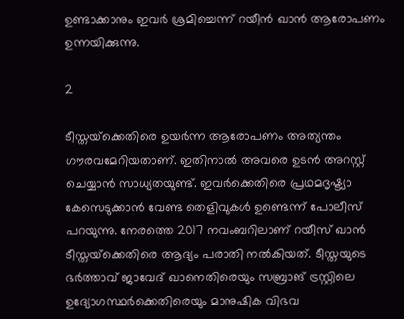ഉണ്ടാക്കാനും ഇവര്‍ ശ്രമിച്ചെന്ന് റയീന്‍ ഖാന്‍ ആരോപണം ഉന്നയിക്കുന്നു.

2

ടീസ്തയ്‌ക്കെതിരെ ഉയര്‍ന്ന ആരോപണം അത്യന്തം ഗൗരവമേറിയതാണ്. ഇതിനാല്‍ അവരെ ഉടന്‍ അറസ്റ്റ് ചെയ്യാന്‍ സാധ്യതയുണ്ട്. ഇവര്‍ക്കെതിരെ പ്രഥമദൃഷ്ട്യാ കേസെടുക്കാന്‍ വേണ്ട തെളിവുകള്‍ ഉണ്ടെന്ന് പോലീസ് പറയുന്നു. നേരത്തെ 2017 നവംബറിലാണ് റയീസ് ഖാന്‍ ടീസ്തയ്‌ക്കെതിരെ ആദ്യം പരാതി നല്‍കിയത്. ടീസ്തയുടെ ഭര്‍ത്താവ് ജാവേദ് ഖാനെതിരെയും സബ്രാങ് ട്രസ്റ്റിലെ ഉദ്യോഗസ്ഥര്‍ക്കെതിരെയും മാനുഷിക വിഭവ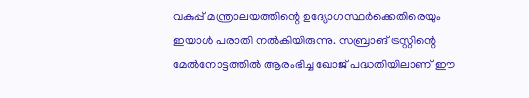വകുപ്പ് മന്ത്രാലയത്തിന്റെ ഉദ്യോഗസ്ഥര്‍ക്കെതിരെയും ഇയാള്‍ പരാതി നല്‍കിയിരുന്നു. സബ്രാങ് ട്രസ്റ്റിന്റെ മേല്‍നോട്ടത്തില്‍ ആരംഭിച്ച ഖോജ് പദ്ധതിയിലാണ് ഈ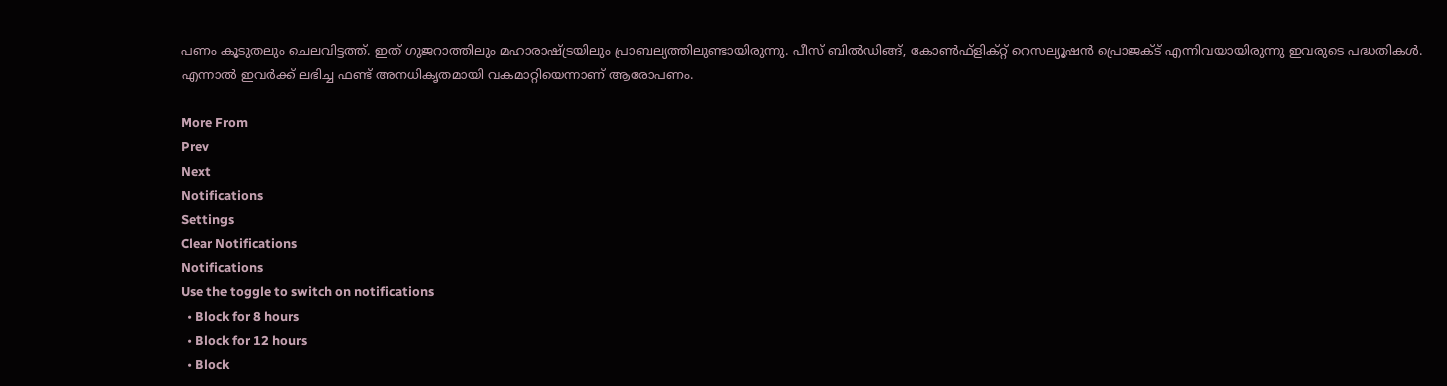പണം കൂടുതലും ചെലവിട്ടത്ത്. ഇത് ഗുജറാത്തിലും മഹാരാഷ്ട്രയിലും പ്രാബല്യത്തിലുണ്ടായിരുന്നു. പീസ് ബില്‍ഡിങ്ങ്, കോണ്‍ഫ്‌ളിക്റ്റ് റെസല്യൂഷന്‍ പ്രൊജക്ട് എന്നിവയായിരുന്നു ഇവരുടെ പദ്ധതികള്‍. എന്നാല്‍ ഇവര്‍ക്ക് ലഭിച്ച ഫണ്ട് അനധികൃതമായി വകമാറ്റിയെന്നാണ് ആരോപണം.

More From
Prev
Next
Notifications
Settings
Clear Notifications
Notifications
Use the toggle to switch on notifications
  • Block for 8 hours
  • Block for 12 hours
  • Block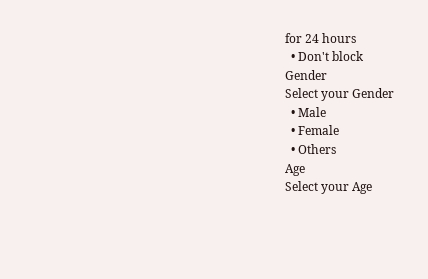for 24 hours
  • Don't block
Gender
Select your Gender
  • Male
  • Female
  • Others
Age
Select your Age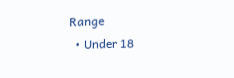Range
  • Under 18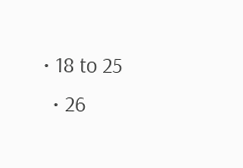• 18 to 25
  • 26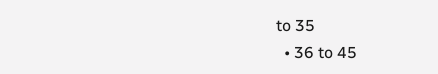to 35
  • 36 to 45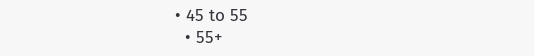• 45 to 55
  • 55+